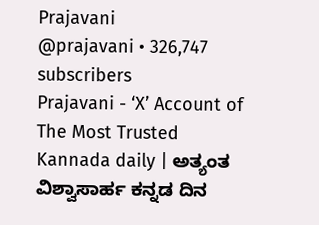Prajavani
@prajavani • 326,747 subscribers
Prajavani - ‘X’ Account of The Most Trusted Kannada daily | ಅತ್ಯಂತ ವಿಶ್ವಾಸಾರ್ಹ ಕನ್ನಡ ದಿನ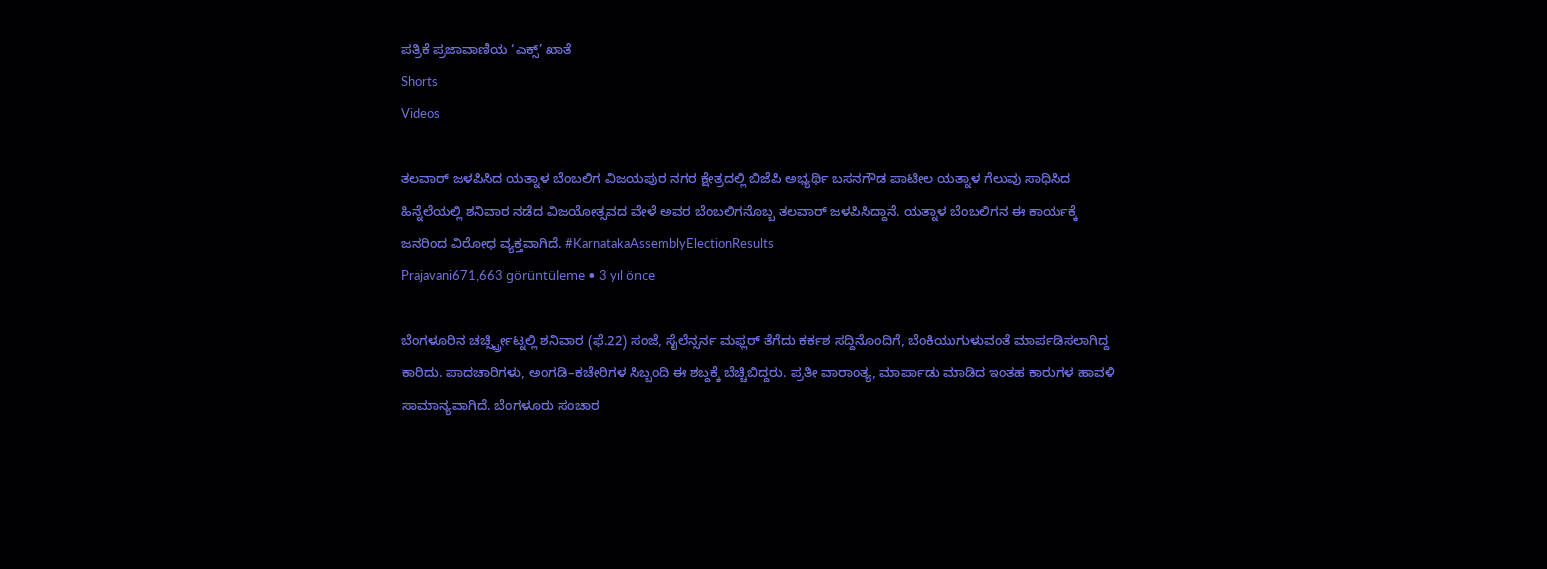ಪತ್ರಿಕೆ ಪ್ರಜಾವಾಣಿಯ ‘ಎಕ್ಸ್’ ಖಾತೆ
Shorts
Videos

ತಲವಾರ್ ಜಳಪಿಸಿದ ಯತ್ನಾಳ ಬೆಂಬಲಿಗ ವಿಜಯಪುರ ನಗರ ಕ್ಷೇತ್ರದಲ್ಲಿ ಬಿಜೆಪಿ ಅಭ್ಯರ್ಥಿ ಬಸನಗೌಡ ಪಾಟೀಲ ಯತ್ನಾಳ ಗೆಲುವು ಸಾಧಿಸಿದ ಹಿನ್ನೆಲೆಯಲ್ಲಿ ಶನಿವಾರ ನಡೆದ ವಿಜಯೋತ್ಸವದ ವೇಳೆ ಅವರ ಬೆಂಬಲಿಗನೊಬ್ಬ ತಲವಾರ್ ಜಳಪಿಸಿದ್ದಾನೆ. ಯತ್ನಾಳ ಬೆಂಬಲಿಗನ ಈ ಕಾರ್ಯಕ್ಕೆ ಜನರಿಂದ ವಿರೋಧ ವ್ಯಕ್ತವಾಗಿದೆ. #KarnatakaAssemblyElectionResults
Prajavani671,663 görüntüleme • 3 yıl önce

ಬೆಂಗಳೂರಿನ ಚರ್ಚ್ಸ್ಟ್ರೀಟ್ನಲ್ಲಿ ಶನಿವಾರ (ಫೆ.22) ಸಂಜೆ, ಸೈಲೆನ್ಸರ್ನ ಮಫ್ಲರ್ ತೆಗೆದು ಕರ್ಕಶ ಸದ್ದಿನೊಂದಿಗೆ, ಬೆಂಕಿಯುಗುಳುವಂತೆ ಮಾರ್ಪಡಿಸಲಾಗಿದ್ದ ಕಾರಿದು. ಪಾದಚಾರಿಗಳು, ಅಂಗಡಿ–ಕಚೇರಿಗಳ ಸಿಬ್ಬಂದಿ ಈ ಶಬ್ದಕ್ಕೆ ಬೆಚ್ಚಿಬಿದ್ದರು. ಪ್ರತೀ ವಾರಾಂತ್ಯ, ಮಾರ್ಪಾಡು ಮಾಡಿದ ಇಂತಹ ಕಾರುಗಳ ಹಾವಳಿ ಸಾಮಾನ್ಯವಾಗಿದೆ. ಬೆಂಗಳೂರು ಸಂಚಾರ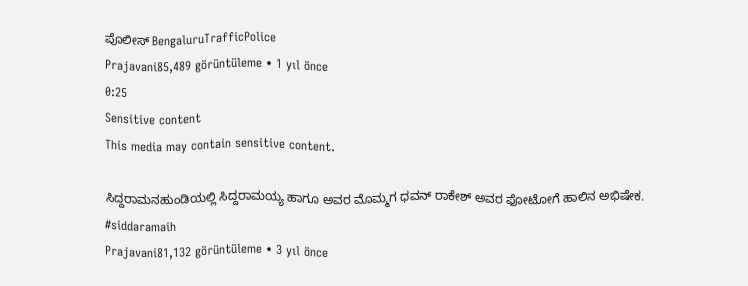ಪೊಲೀಸ್ BengaluruTrafficPolice
Prajavani85,489 görüntüleme • 1 yıl önce
0:25
Sensitive content
This media may contain sensitive content.

ಸಿದ್ದರಾಮನಹುಂಡಿಯಲ್ಲಿ ಸಿದ್ದರಾಮಯ್ಯ ಹಾಗೂ ಅವರ ಮೊಮ್ಮಗ ಧವನ್ ರಾಕೇಶ್ ಅವರ ಫೋಟೋಗೆ ಹಾಲಿನ ಅಭಿಷೇಕ. #siddaramaih
Prajavani81,132 görüntüleme • 3 yıl önce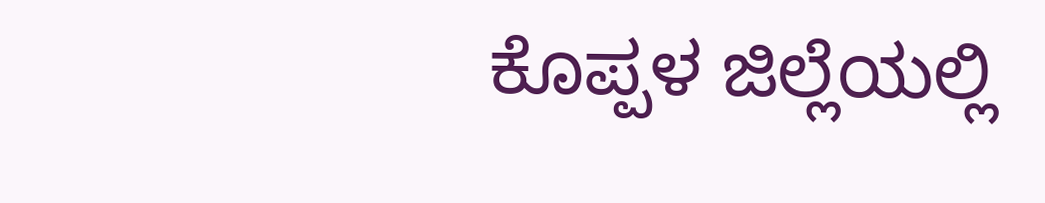ಕೊಪ್ಪಳ ಜಿಲ್ಲೆಯಲ್ಲಿ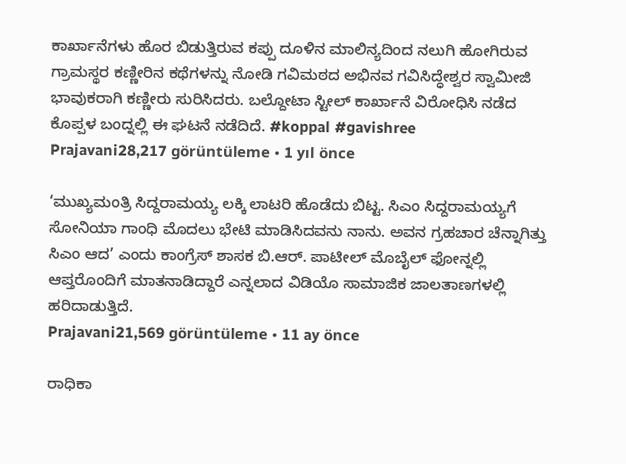ಕಾರ್ಖಾನೆಗಳು ಹೊರ ಬಿಡುತ್ತಿರುವ ಕಪ್ಪು ದೂಳಿನ ಮಾಲಿನ್ಯದಿಂದ ನಲುಗಿ ಹೋಗಿರುವ ಗ್ರಾಮಸ್ಥರ ಕಣ್ಣೀರಿನ ಕಥೆಗಳನ್ನು ನೋಡಿ ಗವಿಮಠದ ಅಭಿನವ ಗವಿಸಿದ್ಧೇಶ್ವರ ಸ್ವಾಮೀಜಿ ಭಾವುಕರಾಗಿ ಕಣ್ಣೀರು ಸುರಿಸಿದರು. ಬಲ್ದೋಟಾ ಸ್ಟೀಲ್ ಕಾರ್ಖಾನೆ ವಿರೋಧಿಸಿ ನಡೆದ ಕೊಪ್ಪಳ ಬಂದ್ನಲ್ಲಿ ಈ ಘಟನೆ ನಡೆದಿದೆ. #koppal #gavishree
Prajavani28,217 görüntüleme • 1 yıl önce

‘ಮುಖ್ಯಮಂತ್ರಿ ಸಿದ್ದರಾಮಯ್ಯ ಲಕ್ಕಿ ಲಾಟರಿ ಹೊಡೆದು ಬಿಟ್ಟ. ಸಿಎಂ ಸಿದ್ದರಾಮಯ್ಯಗೆ ಸೋನಿಯಾ ಗಾಂಧಿ ಮೊದಲು ಭೇಟಿ ಮಾಡಿಸಿದವನು ನಾನು. ಅವನ ಗ್ರಹಚಾರ ಚೆನ್ನಾಗಿತ್ತು ಸಿಎಂ ಆದ’ ಎಂದು ಕಾಂಗ್ರೆಸ್ ಶಾಸಕ ಬಿ.ಆರ್. ಪಾಟೀಲ್ ಮೊಬೈಲ್ ಫೋನ್ನಲ್ಲಿ ಆಪ್ತರೊಂದಿಗೆ ಮಾತನಾಡಿದ್ದಾರೆ ಎನ್ನಲಾದ ವಿಡಿಯೊ ಸಾಮಾಜಿಕ ಜಾಲತಾಣಗಳಲ್ಲಿ ಹರಿದಾಡುತ್ತಿದೆ.
Prajavani21,569 görüntüleme • 11 ay önce

ರಾಧಿಕಾ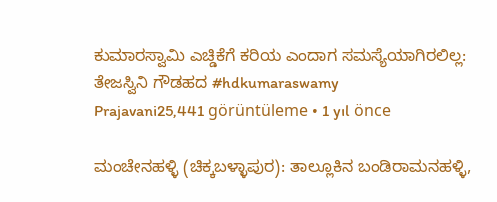ಕುಮಾರಸ್ವಾಮಿ ಎಚ್ಡಿಕೆಗೆ ಕರಿಯ ಎಂದಾಗ ಸಮಸ್ಯೆಯಾಗಿರಲಿಲ್ಲ: ತೇಜಸ್ವಿನಿ ಗೌಡಹದ #hdkumaraswamy
Prajavani25,441 görüntüleme • 1 yıl önce

ಮಂಚೇನಹಳ್ಳಿ (ಚಿಕ್ಕಬಳ್ಳಾಪುರ): ತಾಲ್ಲೂಕಿನ ಬಂಡಿರಾಮನಹಳ್ಳಿ,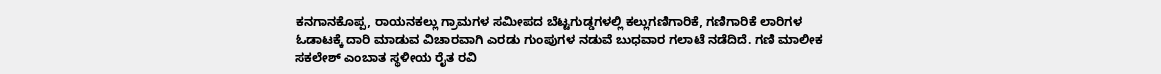ಕನಗಾನಕೊಪ್ಪ, ರಾಯನಕಲ್ಲು ಗ್ರಾಮಗಳ ಸಮೀಪದ ಬೆಟ್ಟಗುಡ್ಡಗಳಲ್ಲಿ ಕಲ್ಲುಗಣಿಗಾರಿಕೆ, ಗಣಿಗಾರಿಕೆ ಲಾರಿಗಳ ಓಡಾಟಕ್ಕೆ ದಾರಿ ಮಾಡುವ ವಿಚಾರವಾಗಿ ಎರಡು ಗುಂಪುಗಳ ನಡುವೆ ಬುಧವಾರ ಗಲಾಟೆ ನಡೆದಿದೆ. ಗಣಿ ಮಾಲೀಕ ಸಕಲೇಶ್ ಎಂಬಾತ ಸ್ಥಳೀಯ ರೈತ ರವಿ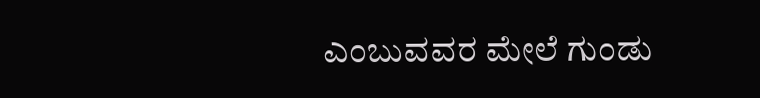ಎಂಬುವವರ ಮೇಲೆ ಗುಂಡು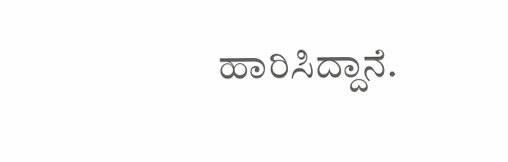ಹಾರಿಸಿದ್ದಾನೆ.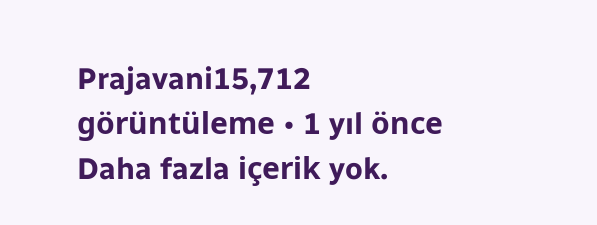Prajavani15,712 görüntüleme • 1 yıl önce
Daha fazla içerik yok.